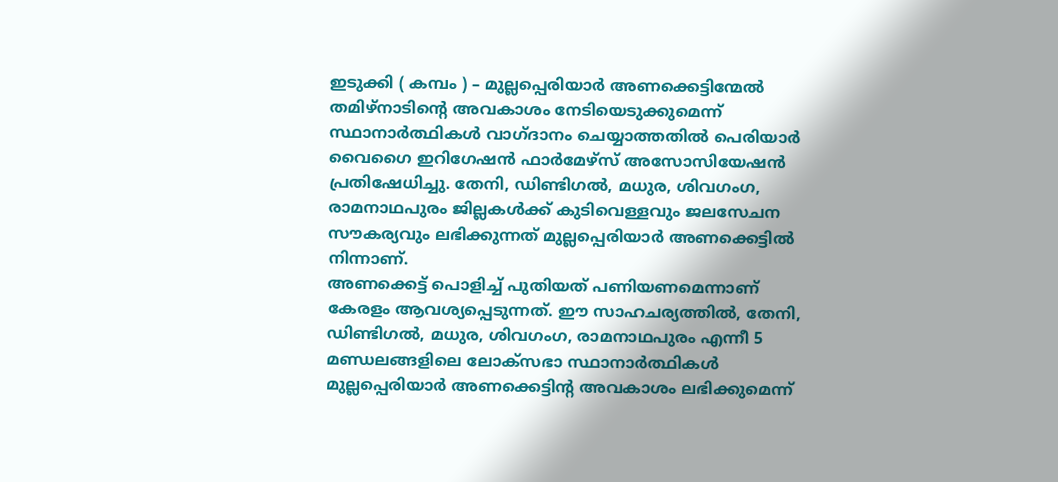ഇടുക്കി ( കമ്പം ) – മുല്ലപ്പെരിയാർ അണക്കെട്ടിന്മേൽ തമിഴ്നാടിന്റെ അവകാശം നേടിയെടുക്കുമെന്ന് സ്ഥാനാർത്ഥികൾ വാഗ്ദാനം ചെയ്യാത്തതിൽ പെരിയാർ വൈഗൈ ഇറിഗേഷൻ ഫാർമേഴ്സ് അസോസിയേഷൻ പ്രതിഷേധിച്ചു. തേനി, ഡിണ്ടിഗൽ, മധുര, ശിവഗംഗ, രാമനാഥപുരം ജില്ലകൾക്ക് കുടിവെള്ളവും ജലസേചന സൗകര്യവും ലഭിക്കുന്നത് മുല്ലപ്പെരിയാർ അണക്കെട്ടിൽ നിന്നാണ്.
അണക്കെട്ട് പൊളിച്ച് പുതിയത് പണിയണമെന്നാണ് കേരളം ആവശ്യപ്പെടുന്നത്. ഈ സാഹചര്യത്തിൽ, തേനി, ഡിണ്ടിഗൽ, മധുര, ശിവഗംഗ, രാമനാഥപുരം എന്നീ 5 മണ്ഡലങ്ങളിലെ ലോക്സഭാ സ്ഥാനാർത്ഥികൾ മുല്ലപ്പെരിയാർ അണക്കെട്ടിന്റ അവകാശം ലഭിക്കുമെന്ന്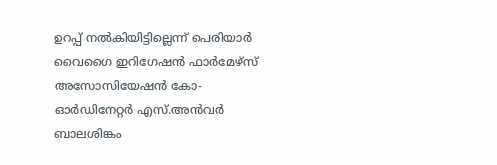ഉറപ്പ് നൽകിയിട്ടില്ലെന്ന് പെരിയാർ വൈഗൈ ഇറിഗേഷൻ ഫാർമേഴ്സ് അസോസിയേഷൻ കോ-ഓർഡിനേറ്റർ എസ്.അൻവർ ബാലശിങ്കം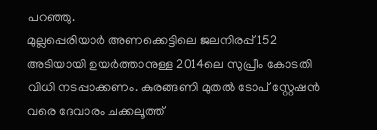പറഞ്ഞു.
മുല്ലപ്പെരിയാർ അണക്കെട്ടിലെ ജലനിരപ്പ് 152 അടിയായി ഉയർത്താനുള്ള 2014ലെ സുപ്രീം കോടതി വിധി നടപ്പാക്കണം. കുരങ്ങണി മുതൽ ടോപ് സ്റ്റേഷൻ വരെ ദേവാരം ചക്കലൂത്ത്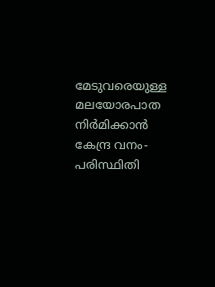മേടുവരെയുള്ള മലയോരപാത നിർമിക്കാൻ കേന്ദ്ര വനം-പരിസ്ഥിതി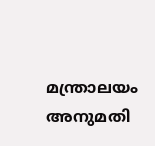മന്ത്രാലയം അനുമതി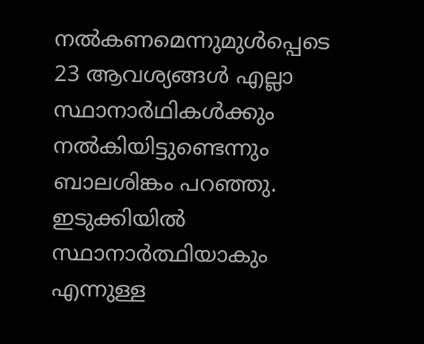നൽകണമെന്നുമുൾപ്പെടെ 23 ആവശ്യങ്ങൾ എല്ലാ സ്ഥാനാർഥികൾക്കും നൽകിയിട്ടുണ്ടെന്നും ബാലശിങ്കം പറഞ്ഞു. ഇടുക്കിയിൽ സ്ഥാനാർത്ഥിയാകും എന്നുള്ള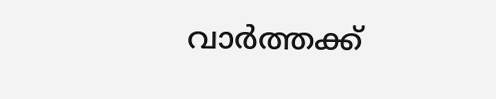വാർത്തക്ക്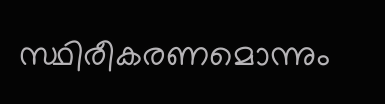സ്ഥിരീകരണമൊന്നും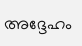അദ്ദേഹം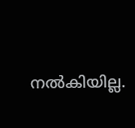നൽകിയില്ല.